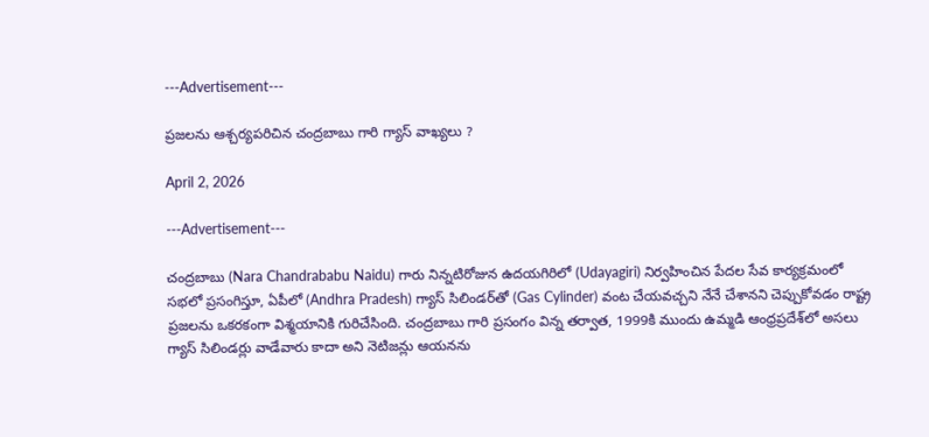---Advertisement---

ప్రజలను ఆశ్చర్యపరిచిన చంద్రబాబు గారి గ్యాస్ వాఖ్యలు ?

April 2, 2026

---Advertisement---

చంద్రబాబు (Nara Chandrababu Naidu) గారు నిన్నటిరోజున ఉదయగిరిలో (Udayagiri) నిర్వహించిన పేదల సేవ కార్యక్రమంలో సభలో ప్రసంగిస్తూ, ఏపీలో (Andhra Pradesh) గ్యాస్ సిలిండర్‌తో (Gas Cylinder) వంట చేయవచ్చని నేనే చేశానని చెప్పుకోవడం రాష్ట్ర ప్రజలను ఒకరకంగా విశ్మయానికి గురిచేసింది. చంద్రబాబు గారి ప్రసంగం విన్న తర్వాత, 1999కి ముందు ఉమ్మడి ఆంధ్రప్రదేశ్‌లో అసలు గ్యాస్ సిలిండర్లు వాడేవారు కాదా అని నెటిజన్లు ఆయనను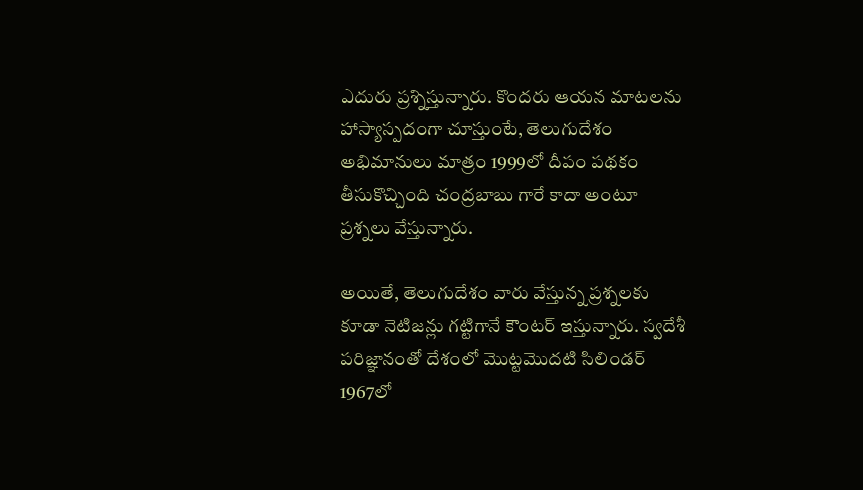ఎదురు ప్రశ్నిస్తున్నారు. కొందరు ఆయన మాటలను హాస్యాస్పదంగా చూస్తుంటే, తెలుగుదేశం అభిమానులు మాత్రం 1999లో దీపం పథకం తీసుకొచ్చింది చంద్రబాబు గారే కాదా అంటూ ప్రశ్నలు వేస్తున్నారు.

అయితే, తెలుగుదేశం వారు వేస్తున్న ప్రశ్నలకు కూడా నెటిజన్లు గట్టిగానే కౌంటర్ ఇస్తున్నారు. స్వదేశీ పరిజ్ఞానంతో దేశంలో మొట్టమొదటి సిలిండర్ 1967లో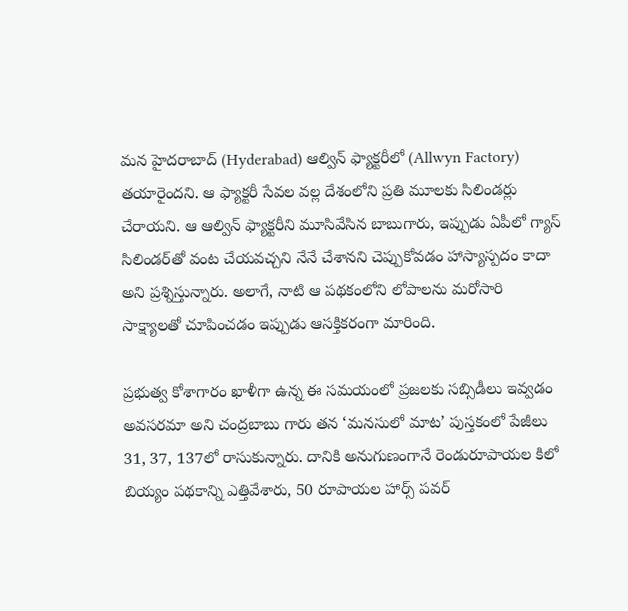మన హైదరాబాద్ (Hyderabad) ఆల్విన్ ఫ్యాక్టరీలో (Allwyn Factory) తయారైందని. ఆ ఫ్యాక్టరీ సేవల వల్ల దేశంలోని ప్రతి మూలకు సిలిండర్లు చేరాయని. ఆ ఆల్విన్ ఫ్యాక్టరీని మూసివేసిన బాబుగారు, ఇప్పుడు ఏపీలో గ్యాస్ సిలిండర్‌తో వంట చేయవచ్చని నేనే చేశానని చెప్పుకోవడం హాస్యాస్పదం కాదా అని ప్రశ్నిస్తున్నారు. అలాగే, నాటి ఆ పథకంలోని లోపాలను మరోసారి సాక్ష్యాలతో చూపించడం ఇప్పుడు ఆసక్తికరంగా మారింది.

ప్రభుత్వ కోశాగారం ఖాళీగా ఉన్న ఈ సమయంలో ప్రజలకు సబ్సిడీలు ఇవ్వడం అవసరమా అని చంద్రబాబు గారు తన ‘మనసులో మాట’ పుస్తకంలో పేజీలు 31, 37, 137లో రాసుకున్నారు. దానికి అనుగుణంగానే రెండురూపాయల కిలో బియ్యం పథకాన్ని ఎత్తివేశారు, 50 రూపాయల హార్స్ పవర్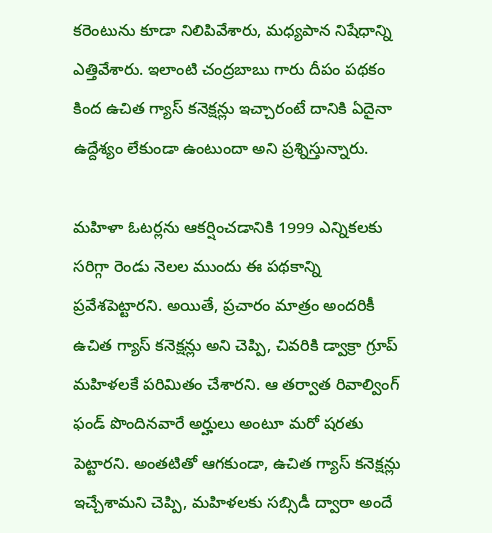కరెంటును కూడా నిలిపివేశారు, మధ్యపాన నిషేధాన్ని ఎత్తివేశారు. ఇలాంటి చంద్రబాబు గారు దీపం పథకం కింద ఉచిత గ్యాస్ కనెక్షన్లు ఇచ్చారంటే దానికి ఏదైనా ఉద్దేశ్యం లేకుండా ఉంటుందా అని ప్రశ్నిస్తున్నారు.

మహిళా ఓటర్లను ఆకర్షించడానికి 1999 ఎన్నికలకు సరిగ్గా రెండు నెలల ముందు ఈ పథకాన్ని ప్రవేశపెట్టారని. అయితే, ప్రచారం మాత్రం అందరికీ ఉచిత గ్యాస్ కనెక్షన్లు అని చెప్పి, చివరికి డ్వాక్రా గ్రూప్ మహిళలకే పరిమితం చేశారని. ఆ తర్వాత రివాల్వింగ్ ఫండ్ పొందినవారే అర్హులు అంటూ మరో షరతు పెట్టారని. అంతటితో ఆగకుండా, ఉచిత గ్యాస్ కనెక్షన్లు ఇచ్చేశామని చెప్పి, మహిళలకు సబ్సిడీ ద్వారా అందే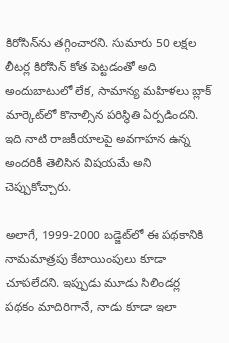కిరోసిన్‌ను తగ్గించారని. సుమారు 50 లక్షల లీటర్ల కిరోసిన్ కోత పెట్టడంతో అది అందుబాటులో లేక, సామాన్య మహిళలు బ్లాక్ మార్కెట్‌లో కొనాల్సిన పరిస్థితి ఏర్పడిందని. ఇది నాటి రాజకీయాలపై అవగాహన ఉన్న అందరికీ తెలిసిన విషయమే అని చెప్పుకోచ్చారు.

అలాగే, 1999-2000 బడ్జెట్‌లో ఈ పథకానికి నామమాత్రపు కేటాయింపులు కూడా చూపలేదని. ఇప్పుడు మూడు సిలిండర్ల పథకం మాదిరిగానే, నాడు కూడా ఇలా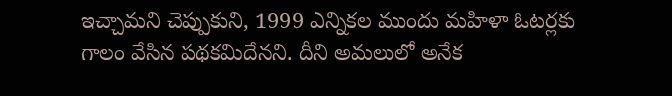ఇచ్చామని చెప్పుకుని, 1999 ఎన్నికల ముందు మహిళా ఓటర్లకు గాలం వేసిన పథకమిదేనని. దీని అమలులో అనేక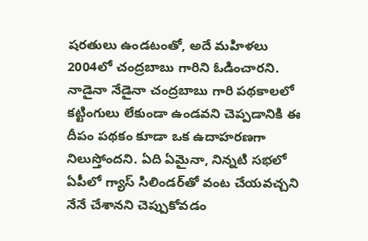షరతులు ఉండటంతో, అదే మహిళలు 2004లో చంద్రబాబు గారిని ఓడించారని. నాడైనా నేడైనా చంద్రబాబు గారి పథకాలలో కట్టింగులు లేకుండా ఉండవని చెప్పడానికి ఈ దీపం పథకం కూడా ఒక ఉదాహరణగా నిలుస్తోందని. ఏది ఏమైనా, నిన్నటి సభలో ఏపీలో గ్యాస్ సిలిండర్‌తో వంట చేయవచ్చని నేనే చేశానని చెప్పుకోవడం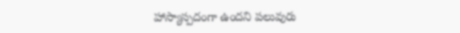హాస్యాస్పదంగా ఉందని పలువురు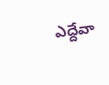ఎద్దేవా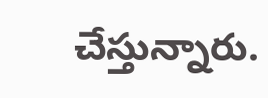చేస్తున్నారు.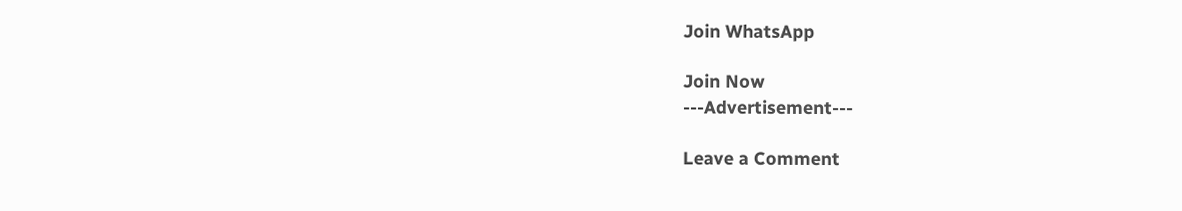Join WhatsApp

Join Now
---Advertisement---

Leave a Comment